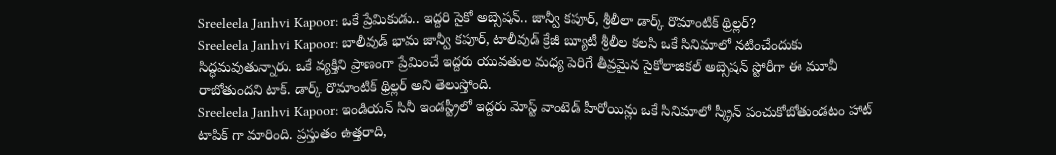Sreeleela Janhvi Kapoor: ఒకే ప్రేమికుడు.. ఇద్దరి సైకో అబ్సెషన్.. జాన్వీ కపూర్, శ్రీలీలా డార్క్ రొమాంటిక్ థ్రిల్లర్?
Sreeleela Janhvi Kapoor: బాలీవుడ్ భామ జాన్వీ కపూర్, టాలీవుడ్ క్రేజీ బ్యూటీ శ్రీలీల కలసి ఒకే సినిమాలో నటించేందుకు సిద్ధమవుతున్నారు. ఒకే వ్యక్తిని ప్రాణంగా ప్రేమించే ఇద్దరు యువతుల మధ్య పెరిగే తీవ్రమైన సైకోలాజికల్ అబ్సెషన్ స్టోరీగా ఈ మూవీ రాబోతుందని టాక్. డార్క్ రొమాంటిక్ థ్రిల్లర్ అని తెలుస్తోంది.
Sreeleela Janhvi Kapoor: ఇండియన్ సినీ ఇండస్ట్రీలో ఇద్దరు మోస్ట్ వాంటెడ్ హీరోయిన్లు ఒకే సినిమాలో స్క్రీన్ పంచుకోబోతుండటం హాట్ టాపిక్ గా మారింది. ప్రస్తుతం ఉత్తరాది,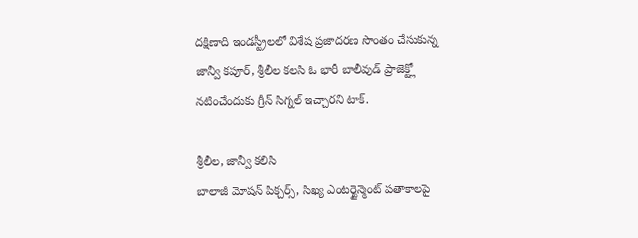దక్షిణాది ఇండస్ట్రీలలో విశేష ప్రజాదరణ సొంతం చేసుకున్న జాన్వీ కపూర్, శ్రీలీల కలసి ఓ భారీ బాలీవుడ్ ప్రాజెక్ట్లో నటించేందుకు గ్రీన్ సిగ్నల్ ఇచ్చారని టాక్.

శ్రీలీల, జాన్వీ కలిసి
బాలాజీ మోషన్ పిక్చర్స్, సిఖ్య ఎంటర్టైన్మెంట్ పతాకాలపై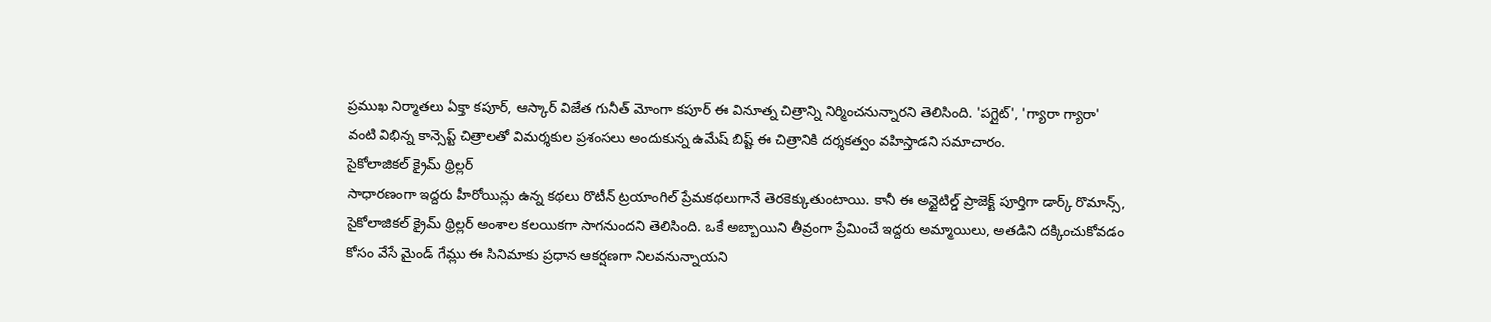ప్రముఖ నిర్మాతలు ఏక్తా కపూర్, ఆస్కార్ విజేత గునీత్ మోంగా కపూర్ ఈ వినూత్న చిత్రాన్ని నిర్మించనున్నారని తెలిసింది. 'పగ్లైట్', 'గ్యారా గ్యారా' వంటి విభిన్న కాన్సెప్ట్ చిత్రాలతో విమర్శకుల ప్రశంసలు అందుకున్న ఉమేష్ బిష్ట్ ఈ చిత్రానికి దర్శకత్వం వహిస్తాడని సమాచారం.
సైకోలాజికల్ క్రైమ్ థ్రిల్లర్
సాధారణంగా ఇద్దరు హీరోయిన్లు ఉన్న కథలు రొటీన్ ట్రయాంగిల్ ప్రేమకథలుగానే తెరకెక్కుతుంటాయి. కానీ ఈ అన్టైటిల్డ్ ప్రాజెక్ట్ పూర్తిగా డార్క్ రొమాన్స్, సైకోలాజికల్ క్రైమ్ థ్రిల్లర్ అంశాల కలయికగా సాగనుందని తెలిసింది. ఒకే అబ్బాయిని తీవ్రంగా ప్రేమించే ఇద్దరు అమ్మాయిలు, అతడిని దక్కించుకోవడం కోసం వేసే మైండ్ గేమ్లు ఈ సినిమాకు ప్రధాన ఆకర్షణగా నిలవనున్నాయని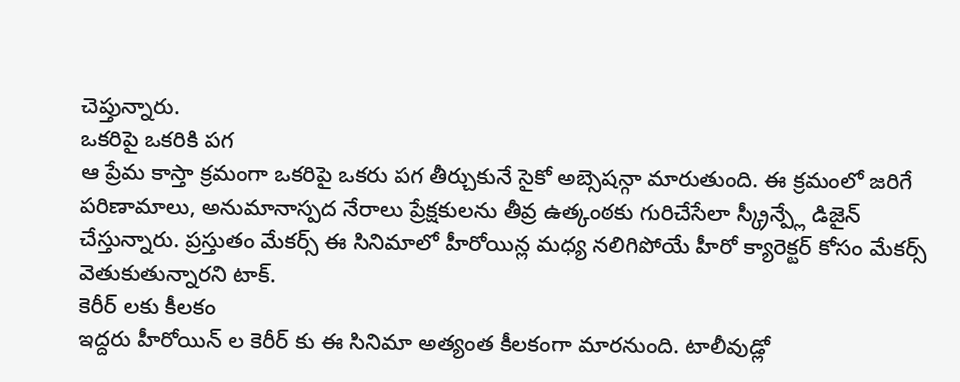చెప్తున్నారు.
ఒకరిపై ఒకరికి పగ
ఆ ప్రేమ కాస్తా క్రమంగా ఒకరిపై ఒకరు పగ తీర్చుకునే సైకో అబ్సెషన్గా మారుతుంది. ఈ క్రమంలో జరిగే పరిణామాలు, అనుమానాస్పద నేరాలు ప్రేక్షకులను తీవ్ర ఉత్కంఠకు గురిచేసేలా స్క్రీన్ప్లే డిజైన్ చేస్తున్నారు. ప్రస్తుతం మేకర్స్ ఈ సినిమాలో హీరోయిన్ల మధ్య నలిగిపోయే హీరో క్యారెక్టర్ కోసం మేకర్స్ వెతుకుతున్నారని టాక్.
కెరీర్ లకు కీలకం
ఇద్దరు హీరోయిన్ ల కెరీర్ కు ఈ సినిమా అత్యంత కీలకంగా మారనుంది. టాలీవుడ్లో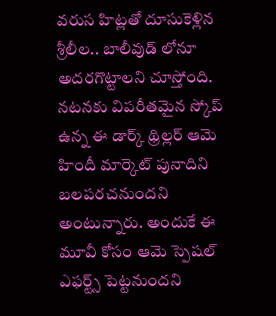వరుస హిట్లతో దూసుకెళ్లిన శ్రీలీల.. బాలీవుడ్ లోనూ అదరగొట్టాలని చూస్తోంది. నటనకు విపరీతమైన స్కోప్ ఉన్న ఈ డార్క్ థ్రిల్లర్ ఆమె హిందీ మార్కెట్ పునాదిని బలపరచనుందని అంటున్నారు. అందుకే ఈ మూవీ కోసం ఆమె స్పెషల్ ఎఫర్ట్స్ పెట్టనుందని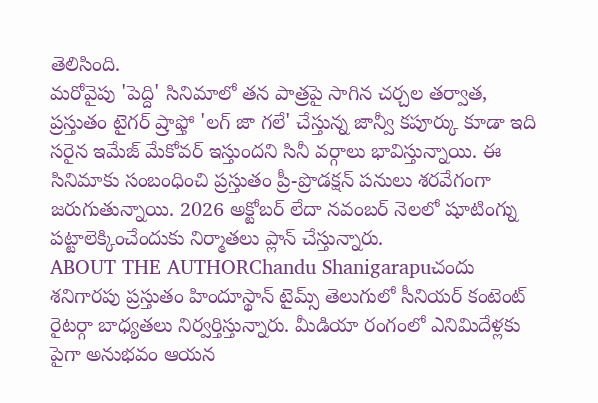తెలిసింది.
మరోవైపు 'పెద్ది' సినిమాలో తన పాత్రపై సాగిన చర్చల తర్వాత, ప్రస్తుతం టైగర్ ష్రాఫ్తో 'లగ్ జా గలే' చేస్తున్న జాన్వీ కపూర్కు కూడా ఇది సరైన ఇమేజ్ మేకోవర్ ఇస్తుందని సినీ వర్గాలు భావిస్తున్నాయి. ఈ సినిమాకు సంబంధించి ప్రస్తుతం ప్రీ-ప్రొడక్షన్ పనులు శరవేగంగా జరుగుతున్నాయి. 2026 అక్టోబర్ లేదా నవంబర్ నెలలో షూటింగ్ను పట్టాలెక్కించేందుకు నిర్మాతలు ప్లాన్ చేస్తున్నారు.
ABOUT THE AUTHORChandu Shanigarapuచందు శనిగారపు ప్రస్తుతం హిందూస్థాన్ టైమ్స్ తెలుగులో సీనియర్ కంటెంట్ రైటర్గా బాధ్యతలు నిర్వర్తిస్తున్నారు. మీడియా రంగంలో ఎనిమిదేళ్లకు పైగా అనుభవం ఆయన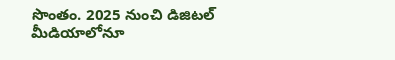సొంతం. 2025 నుంచి డిజిటల్ మీడియాలోనూ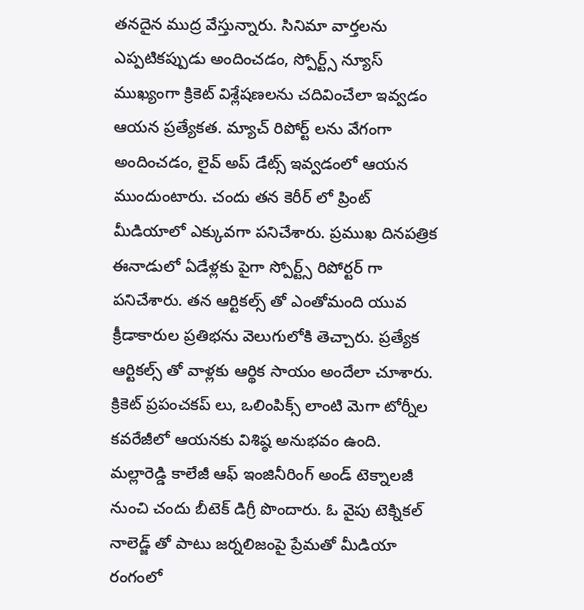తనదైన ముద్ర వేస్తున్నారు. సినిమా వార్తలను ఎప్పటికప్పుడు అందించడం, స్పోర్ట్స్ న్యూస్ ముఖ్యంగా క్రికెట్ విశ్లేషణలను చదివించేలా ఇవ్వడం ఆయన ప్రత్యేకత. మ్యాచ్ రిపోర్ట్ లను వేగంగా అందించడం, లైవ్ అప్ డేట్స్ ఇవ్వడంలో ఆయన ముందుంటారు. చందు తన కెరీర్ లో ప్రింట్ మీడియాలో ఎక్కువగా పనిచేశారు. ప్రముఖ దినపత్రిక ఈనాడులో ఏడేళ్లకు పైగా స్పోర్ట్స్ రిపోర్టర్ గా పనిచేశారు. తన ఆర్టికల్స్ తో ఎంతోమంది యువ క్రీడాకారుల ప్రతిభను వెలుగులోకి తెచ్చారు. ప్రత్యేక ఆర్టికల్స్ తో వాళ్లకు ఆర్థిక సాయం అందేలా చూశారు. క్రికెట్ ప్రపంచకప్ లు, ఒలింపిక్స్ లాంటి మెగా టోర్నీల కవరేజీలో ఆయనకు విశిష్ఠ అనుభవం ఉంది. మల్లారెడ్డి కాలేజీ ఆఫ్ ఇంజినీరింగ్ అండ్ టెక్నాలజీ నుంచి చందు బీటెక్ డిగ్రీ పొందారు. ఓ వైపు టెక్నికల్ నాలెడ్జ్ తో పాటు జర్నలిజంపై ప్రేమతో మీడియా రంగంలో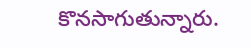కొనసాగుతున్నారు.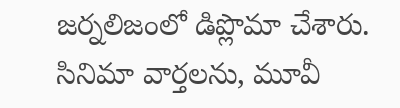జర్నలిజంలో డిప్లొమా చేశారు. సినిమా వార్తలను, మూవీ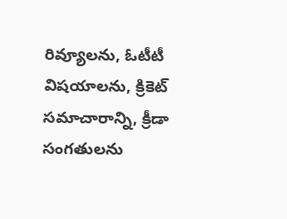రివ్యూలను, ఓటీటీ విషయాలను, క్రికెట్ సమాచారాన్ని, క్రీడా సంగతులను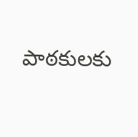పాఠకులకు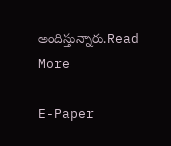అందిస్తున్నారు.Read More

E-Paper